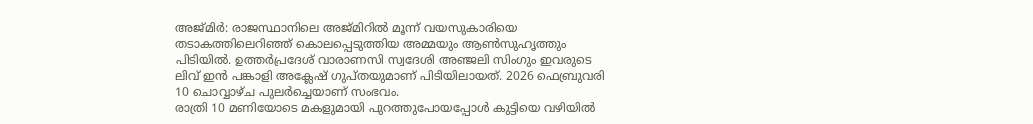അജ്മിർ: രാജസ്ഥാനിലെ അജ്മിറിൽ മൂന്ന് വയസുകാരിയെ തടാകത്തിലെറിഞ്ഞ് കൊലപ്പെടുത്തിയ അമ്മയും ആൺസുഹൃത്തും പിടിയിൽ. ഉത്തർപ്രദേശ് വാരാണസി സ്വദേശി അഞ്ജലി സിംഗും ഇവരുടെ ലിവ് ഇൻ പങ്കാളി അക്ലേഷ് ഗുപ്തയുമാണ് പിടിയിലായത്. 2026 ഫെബ്രുവരി 10 ചൊവ്വാഴ്ച പുലർച്ചെയാണ് സംഭവം.
രാത്രി 10 മണിയോടെ മകളുമായി പുറത്തുപോയപ്പോൾ കുട്ടിയെ വഴിയിൽ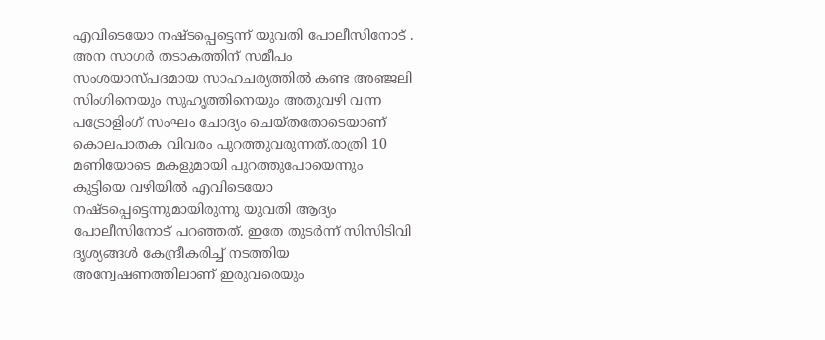എവിടെയോ നഷ്ടപ്പെട്ടെന്ന് യുവതി പോലീസിനോട് .
അന സാഗർ തടാകത്തിന് സമീപം സംശയാസ്പദമായ സാഹചര്യത്തിൽ കണ്ട അഞ്ജലി സിംഗിനെയും സുഹൃത്തിനെയും അതുവഴി വന്ന പട്രോളിംഗ് സംഘം ചോദ്യം ചെയ്തതോടെയാണ് കൊലപാതക വിവരം പുറത്തുവരുന്നത്.രാത്രി 10 മണിയോടെ മകളുമായി പുറത്തുപോയെന്നും കുട്ടിയെ വഴിയിൽ എവിടെയോ നഷ്ടപ്പെട്ടെന്നുമായിരുന്നു യുവതി ആദ്യം പോലീസിനോട് പറഞ്ഞത്. ഇതേ തുടർന്ന് സിസിടിവി ദൃശ്യങ്ങൾ കേന്ദ്രീകരിച്ച് നടത്തിയ അന്വേഷണത്തിലാണ് ഇരുവരെയും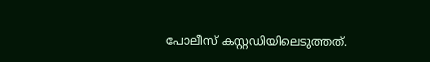പോലീസ് കസ്റ്റഡിയിലെടുത്തത്.